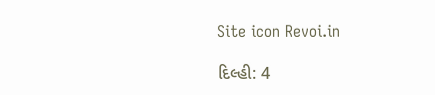Site icon Revoi.in

દિલ્હી: 4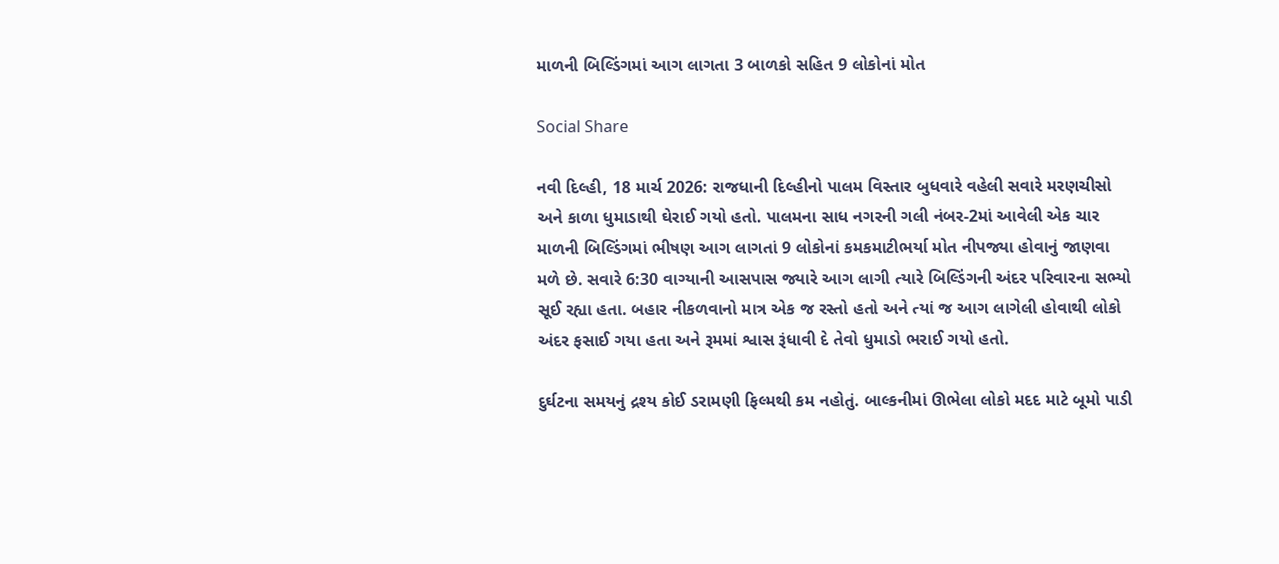માળની બિલ્ડિંગમાં આગ લાગતા 3 બાળકો સહિત 9 લોકોનાં મોત

Social Share

નવી દિલ્હી, 18 માર્ચ 2026: રાજધાની દિલ્હીનો પાલમ વિસ્તાર બુધવારે વહેલી સવારે મરણચીસો અને કાળા ધુમાડાથી ઘેરાઈ ગયો હતો. પાલમના સાધ નગરની ગલી નંબર-2માં આવેલી એક ચાર માળની બિલ્ડિંગમાં ભીષણ આગ લાગતાં 9 લોકોનાં કમકમાટીભર્યા મોત નીપજ્યા હોવાનું જાણવા મળે છે. સવારે 6:30 વાગ્યાની આસપાસ જ્યારે આગ લાગી ત્યારે બિલ્ડિંગની અંદર પરિવારના સભ્યો સૂઈ રહ્યા હતા. બહાર નીકળવાનો માત્ર એક જ રસ્તો હતો અને ત્યાં જ આગ લાગેલી હોવાથી લોકો અંદર ફસાઈ ગયા હતા અને રૂમમાં શ્વાસ રૂંધાવી દે તેવો ધુમાડો ભરાઈ ગયો હતો.

દુર્ઘટના સમયનું દ્રશ્ય કોઈ ડરામણી ફિલ્મથી કમ નહોતું. બાલ્કનીમાં ઊભેલા લોકો મદદ માટે બૂમો પાડી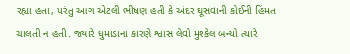રહ્યા હતા, પરંતુ આગ એટલી ભીષણ હતી કે અંદર ઘૂસવાની કોઈની હિંમત ચાલતી ન હતી. જ્યારે ધુમાડાના કારણે શ્વાસ લેવો મુશ્કેલ બન્યો ત્યારે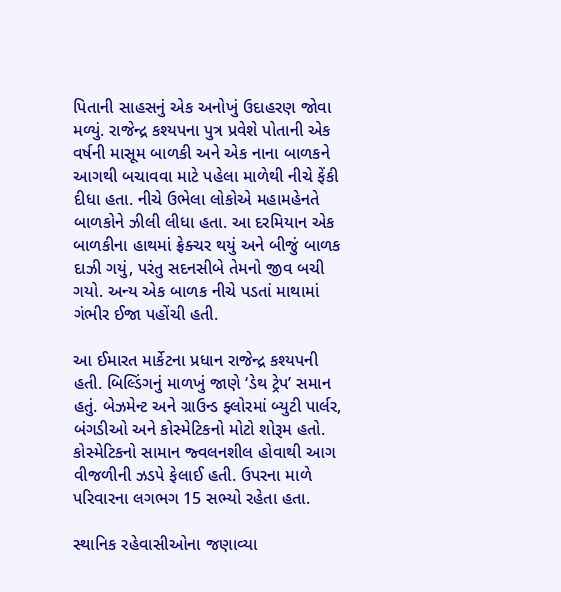પિતાની સાહસનું એક અનોખું ઉદાહરણ જોવા મળ્યું. રાજેન્દ્ર કશ્યપના પુત્ર પ્રવેશે પોતાની એક વર્ષની માસૂમ બાળકી અને એક નાના બાળકને આગથી બચાવવા માટે પહેલા માળેથી નીચે ફેંકી દીધા હતા. નીચે ઉભેલા લોકોએ મહામહેનતે બાળકોને ઝીલી લીધા હતા. આ દરમિયાન એક બાળકીના હાથમાં ફ્રેક્ચર થયું અને બીજું બાળક દાઝી ગયું, પરંતુ સદનસીબે તેમનો જીવ બચી ગયો. અન્ય એક બાળક નીચે પડતાં માથામાં ગંભીર ઈજા પહોંચી હતી.

આ ઈમારત માર્કેટના પ્રધાન રાજેન્દ્ર કશ્યપની હતી. બિલ્ડિંગનું માળખું જાણે ‘ડેથ ટ્રેપ’ સમાન હતું. બેઝમેન્ટ અને ગ્રાઉન્ડ ફ્લોરમાં બ્યુટી પાર્લર, બંગડીઓ અને કોસ્મેટિકનો મોટો શોરૂમ હતો. કોસ્મેટિકનો સામાન જ્વલનશીલ હોવાથી આગ વીજળીની ઝડપે ફેલાઈ હતી. ઉપરના માળે પરિવારના લગભગ 15 સભ્યો રહેતા હતા.

સ્થાનિક રહેવાસીઓના જણાવ્યા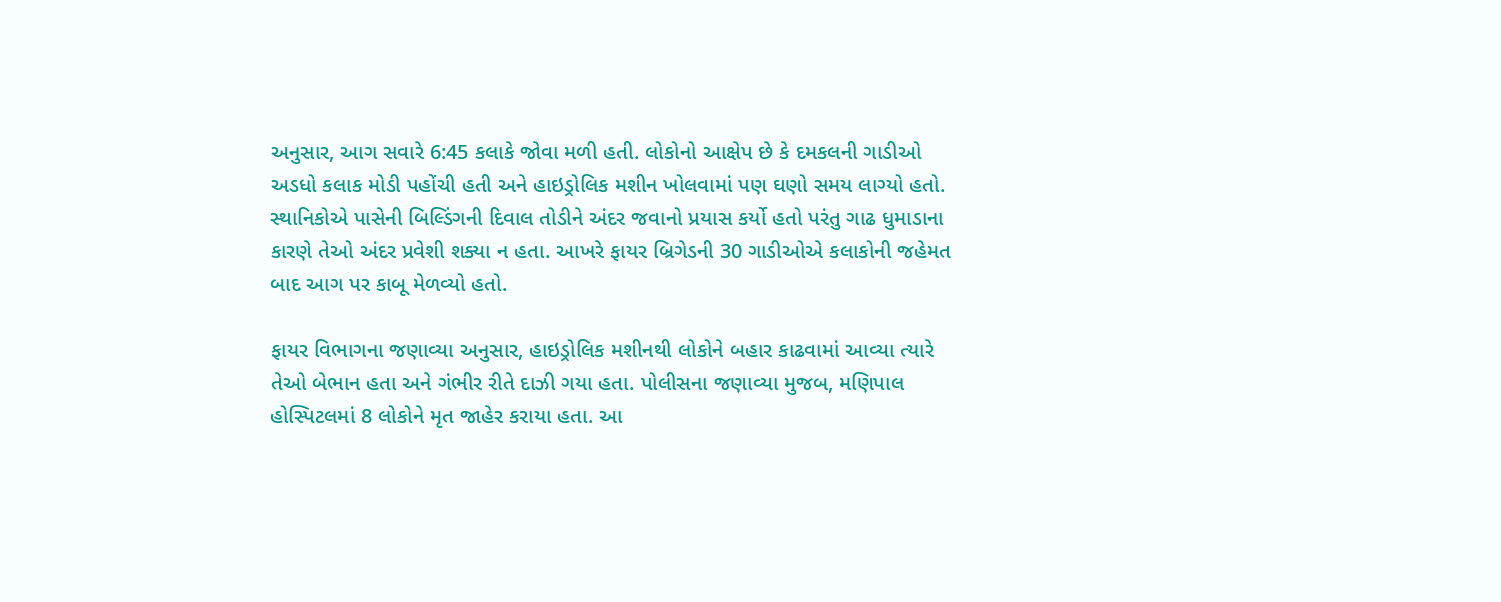અનુસાર, આગ સવારે 6:45 કલાકે જોવા મળી હતી. લોકોનો આક્ષેપ છે કે દમકલની ગાડીઓ અડધો કલાક મોડી પહોંચી હતી અને હાઇડ્રોલિક મશીન ખોલવામાં પણ ઘણો સમય લાગ્યો હતો. સ્થાનિકોએ પાસેની બિલ્ડિંગની દિવાલ તોડીને અંદર જવાનો પ્રયાસ કર્યો હતો પરંતુ ગાઢ ધુમાડાના કારણે તેઓ અંદર પ્રવેશી શક્યા ન હતા. આખરે ફાયર બ્રિગેડની 30 ગાડીઓએ કલાકોની જહેમત બાદ આગ પર કાબૂ મેળવ્યો હતો.

ફાયર વિભાગના જણાવ્યા અનુસાર, હાઇડ્રોલિક મશીનથી લોકોને બહાર કાઢવામાં આવ્યા ત્યારે તેઓ બેભાન હતા અને ગંભીર રીતે દાઝી ગયા હતા. પોલીસના જણાવ્યા મુજબ, મણિપાલ હોસ્પિટલમાં 8 લોકોને મૃત જાહેર કરાયા હતા. આ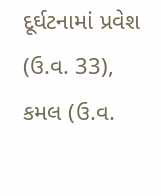દૂર્ઘટનામાં પ્રવેશ (ઉ.વ. 33), કમલ (ઉ.વ.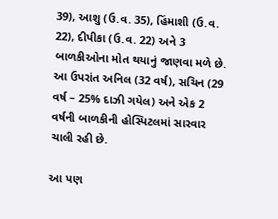39), આશુ (ઉ.વ. 35), હિંમાશી (ઉ.વ. 22), દીપીકા (ઉ.વ. 22) અને 3 બાળકીઓના મોત થયાનું જાણવા મળે છે. આ ઉપરાંત અનિલ (32 વર્ષ), સચિન (29 વર્ષ – 25% દાઝી ગયેલ) અને એક 2 વર્ષની બાળકીની હોસ્પિટલમાં સારવાર ચાલી રહી છે.

આ પણ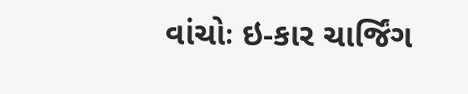વાંચોઃ ઇ-કાર ચાર્જિંગ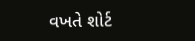વખતે શોર્ટ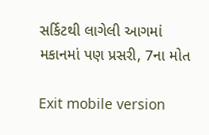સર્કિટથી લાગેલી આગમાં મકાનમાં પણ પ્રસરી, 7ના મોત

Exit mobile version